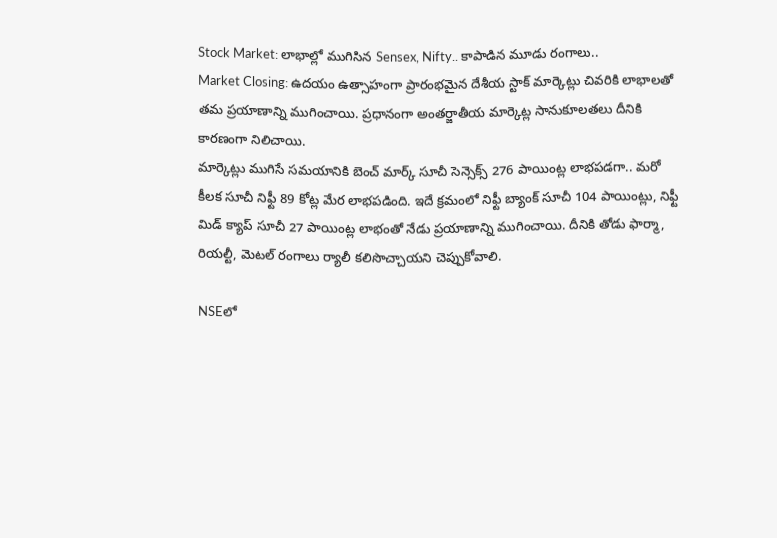Stock Market: లాభాల్లో ముగిసిన Sensex, Nifty.. కాపాడిన మూడు రంగాలు..
Market Closing: ఉదయం ఉత్సాహంగా ప్రారంభమైన దేశీయ స్టాక్ మార్కెట్లు చివరికి లాభాలతో తమ ప్రయాణాన్ని ముగించాయి. ప్రధానంగా అంతర్జాతీయ మార్కెట్ల సానుకూలతలు దీనికి కారణంగా నిలిచాయి.
మార్కెట్లు ముగిసే సమయానికి బెంచ్ మార్క్ సూచీ సెన్సెక్స్ 276 పాయింట్ల లాభపడగా.. మరో కీలక సూచీ నిఫ్టీ 89 కోట్ల మేర లాభపడింది. ఇదే క్రమంలో నిఫ్టీ బ్యాంక్ సూచీ 104 పాయింట్లు, నిఫ్టీ మిడ్ క్యాప్ సూచీ 27 పాయింట్ల లాభంతో నేడు ప్రయాణాన్ని ముగించాయి. దీనికి తోడు ఫార్మా, రియల్టీ, మెటల్ రంగాలు ర్యాలీ కలిసొచ్చాయని చెప్పుకోవాలి.

NSEలో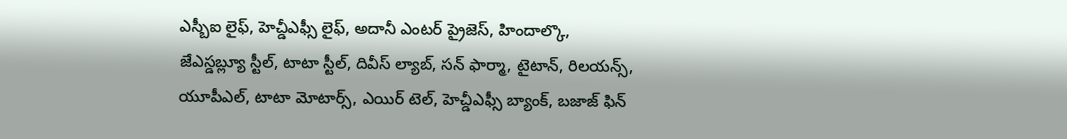ఎస్బీఐ లైఫ్, హెచ్డీఎఫ్సీ లైఫ్, అదానీ ఎంటర్ ప్రైజెస్, హిందాల్కొ, జేఎస్డబ్ల్యూ స్టీల్, టాటా స్టీల్, దివీస్ ల్యాబ్, సన్ ఫార్మా, టైటాన్, రిలయన్స్, యూపీఎల్, టాటా మోటార్స్, ఎయిర్ టెల్, హెచ్డీఎఫ్సీ బ్యాంక్, బజాజ్ ఫిన్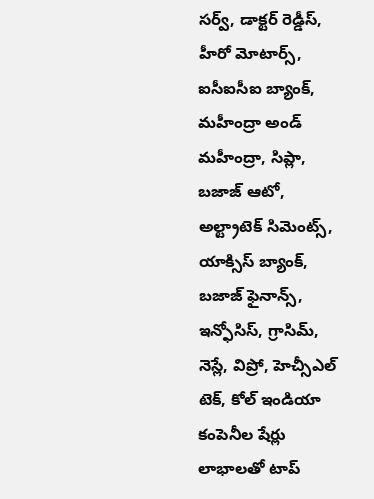సర్వ్, డాక్టర్ రెడ్డీస్, హీరో మోటార్స్, ఐసీఐసీఐ బ్యాంక్, మహీంద్రా అండ్ మహీంద్రా, సిప్లా, బజాజ్ ఆటో, అల్ట్రాటెక్ సిమెంట్స్, యాక్సిస్ బ్యాంక్, బజాజ్ ఫైనాన్స్, ఇన్ఫోసిస్, గ్రాసిమ్, నెస్లే, విప్రో, హెచ్సీఎల్ టెక్, కోల్ ఇండియా కంపెనీల షేర్లు లాభాలతో టాప్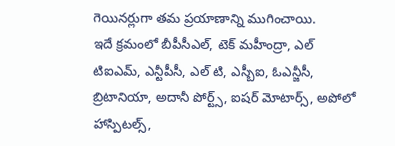గెయినర్లుగా తమ ప్రయాణాన్ని ముగించాయి.
ఇదే క్రమంలో బీపీసీఎల్, టెక్ మహీంద్రా, ఎల్ టిఐఎమ్, ఎన్టీపీసీ, ఎల్ టి, ఎస్బీఐ, ఓఎన్జీసీ, బ్రిటానియా, అదానీ పోర్ట్స్, ఐషర్ మోటార్స్, అపోలో హాస్పిటల్స్,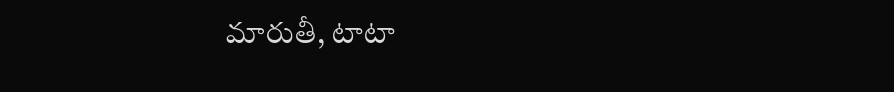మారుతీ, టాటా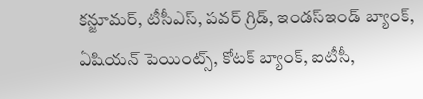కన్జూమర్, టీసీఎస్, పవర్ గ్రిడ్, ఇండస్ఇండ్ బ్యాంక్, ఏషియన్ పెయింట్స్, కోటక్ బ్యాంక్, ఐటీసీ,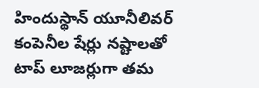హిందుస్థాన్ యూనీలివర్ కంపెనీల షేర్లు నష్టాలతో టాప్ లూజర్లుగా తమ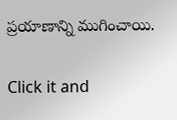ప్రయాణాన్ని ముగించాయి.


Click it and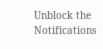Unblock the Notifications